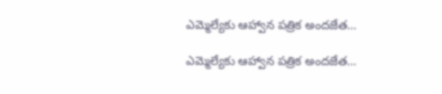ఎమ్మెల్యేకు ఆహ్వాన పత్రిక అందజేత…

ఎమ్మెల్యేకు ఆహ్వాన పత్రిక అందజేత…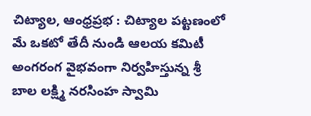చిట్యాల, ఆంధ్రప్రభ : చిట్యాల పట్టణంలో మే ఒకటో తేదీ నుండి ఆలయ కమిటీ అంగరంగ వైభవంగా నిర్వహిస్తున్న శ్రీ బాల లక్ష్మి నరసింహ స్వామి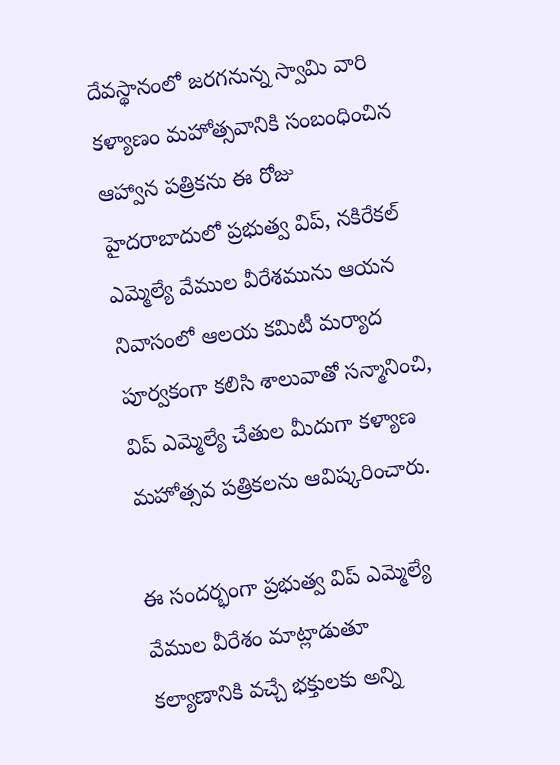దేవస్థానంలో జరగనున్న స్వామి వారి కళ్యాణం మహోత్సవానికి సంబంధించిన ఆహ్వాన పత్రికను ఈ రోజు హైదరాబాదులో ప్రభుత్వ విప్, నకిరేకల్ ఎమ్మెల్యే వేముల వీరేశమును ఆయన నివాసంలో ఆలయ కమిటీ మర్యాద పూర్వకంగా కలిసి శాలువాతో సన్మానించి, విప్ ఎమ్మెల్యే చేతుల మీదుగా కళ్యాణ మహోత్సవ పత్రికలను ఆవిష్కరించారు.

ఈ సందర్భంగా ప్రభుత్వ విప్ ఎమ్మెల్యే వేముల వీరేశం మాట్లాడుతూ కల్యాణానికి వచ్చే భక్తులకు అన్ని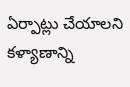ఏర్పాట్లు చేయాలని కళ్యాణాన్ని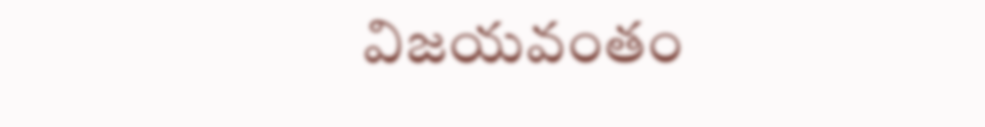విజయవంతం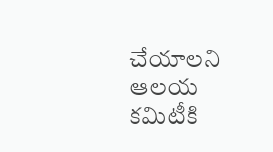చేయాలని ఆలయ కమిటీకి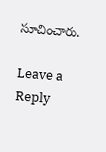సూచించారు.

Leave a Reply